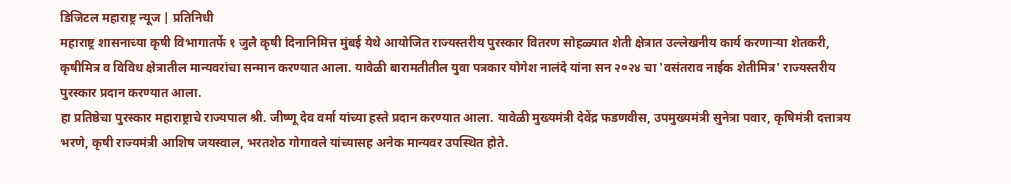डिजिटल महाराष्ट्र न्यूज | प्रतिनिधी
महाराष्ट्र शासनाच्या कृषी विभागातर्फे १ जुलै कृषी दिनानिमित्त मुंबई येथे आयोजित राज्यस्तरीय पुरस्कार वितरण सोहळ्यात शेती क्षेत्रात उल्लेखनीय कार्य करणाऱ्या शेतकरी, कृषीमित्र व विविध क्षेत्रातील मान्यवरांचा सन्मान करण्यात आला. यावेळी बारामतीतील युवा पत्रकार योगेश नालंदे यांना सन २०२४ चा 'वसंतराव नाईक शेतीमित्र' राज्यस्तरीय पुरस्कार प्रदान करण्यात आला.
हा प्रतिष्ठेचा पुरस्कार महाराष्ट्राचे राज्यपाल श्री. जीष्णू देव वर्मा यांच्या हस्ते प्रदान करण्यात आला. यावेळी मुख्यमंत्री देवेंद्र फडणवीस, उपमुख्यमंत्री सुनेत्रा पवार, कृषिमंत्री दत्तात्रय भरणे, कृषी राज्यमंत्री आशिष जयस्वाल, भरतशेठ गोगावले यांच्यासह अनेक मान्यवर उपस्थित होते.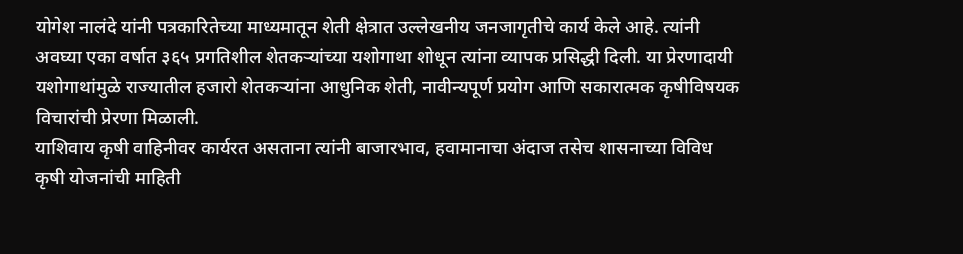योगेश नालंदे यांनी पत्रकारितेच्या माध्यमातून शेती क्षेत्रात उल्लेखनीय जनजागृतीचे कार्य केले आहे. त्यांनी अवघ्या एका वर्षात ३६५ प्रगतिशील शेतकऱ्यांच्या यशोगाथा शोधून त्यांना व्यापक प्रसिद्धी दिली. या प्रेरणादायी यशोगाथांमुळे राज्यातील हजारो शेतकऱ्यांना आधुनिक शेती, नावीन्यपूर्ण प्रयोग आणि सकारात्मक कृषीविषयक विचारांची प्रेरणा मिळाली.
याशिवाय कृषी वाहिनीवर कार्यरत असताना त्यांनी बाजारभाव, हवामानाचा अंदाज तसेच शासनाच्या विविध कृषी योजनांची माहिती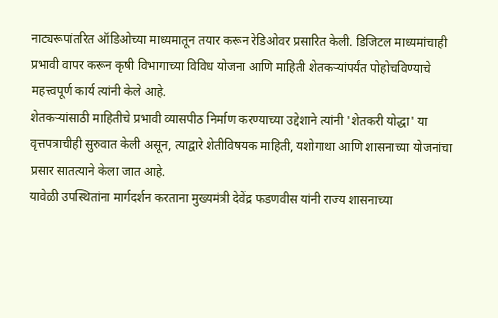नाट्यरूपांतरित ऑडिओच्या माध्यमातून तयार करून रेडिओवर प्रसारित केली. डिजिटल माध्यमांचाही प्रभावी वापर करून कृषी विभागाच्या विविध योजना आणि माहिती शेतकऱ्यांपर्यंत पोहोचविण्याचे महत्त्वपूर्ण कार्य त्यांनी केले आहे.
शेतकऱ्यांसाठी माहितीचे प्रभावी व्यासपीठ निर्माण करण्याच्या उद्देशाने त्यांनी 'शेतकरी योद्धा' या वृत्तपत्राचीही सुरुवात केली असून, त्याद्वारे शेतीविषयक माहिती, यशोगाथा आणि शासनाच्या योजनांचा प्रसार सातत्याने केला जात आहे.
यावेळी उपस्थितांना मार्गदर्शन करताना मुख्यमंत्री देवेंद्र फडणवीस यांनी राज्य शासनाच्या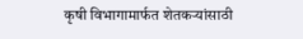कृषी विभागामार्फत शेतकऱ्यांसाठी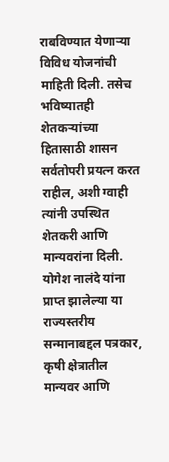राबविण्यात येणाऱ्या विविध योजनांची माहिती दिली. तसेच भविष्यातही शेतकऱ्यांच्या हितासाठी शासन सर्वतोपरी प्रयत्न करत राहील, अशी ग्वाही त्यांनी उपस्थित शेतकरी आणि मान्यवरांना दिली.
योगेश नालंदे यांना प्राप्त झालेल्या या राज्यस्तरीय सन्मानाबद्दल पत्रकार, कृषी क्षेत्रातील मान्यवर आणि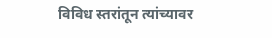विविध स्तरांतून त्यांच्यावर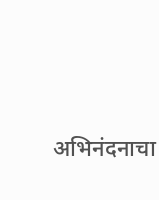अभिनंदनाचा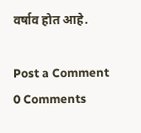वर्षाव होत आहे.

Post a Comment
0 Comments